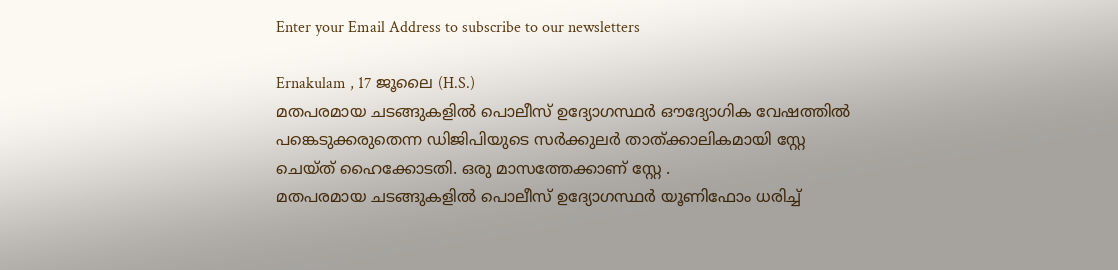Enter your Email Address to subscribe to our newsletters

Ernakulam , 17 ജൂലൈ (H.S.)
മതപരമായ ചടങ്ങുകളിൽ പൊലീസ് ഉദ്യോഗസ്ഥർ ഔദ്യോഗിക വേഷത്തിൽ പങ്കെടുക്കരുതെന്ന ഡിജിപിയുടെ സർക്കുലർ താത്ക്കാലികമായി സ്റ്റേ ചെയ്ത് ഹൈക്കോടതി. ഒരു മാസത്തേക്കാണ് സ്റ്റേ .
മതപരമായ ചടങ്ങുകളിൽ പൊലീസ് ഉദ്യോഗസ്ഥർ യൂണിഫോം ധരിച്ച്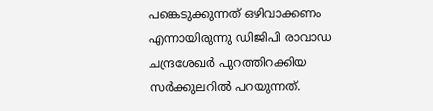പങ്കെടുക്കുന്നത് ഒഴിവാക്കണം എന്നായിരുന്നു ഡിജിപി രാവാഡ ചന്ദ്രശേഖർ പുറത്തിറക്കിയ സർക്കുലറിൽ പറയുന്നത്.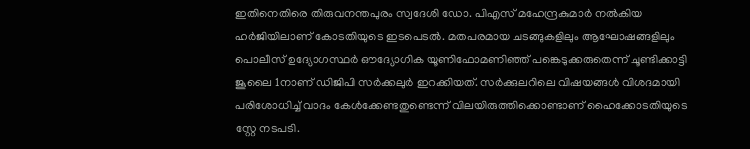ഇതിനെതിരെ തിരുവനന്തപുരം സ്വദേശി ഡോ. പിഎസ് മഹേന്ദ്രകുമാർ നൽകിയ ഹർജിയിലാണ് കോടതിയുടെ ഇടപെടൽ. മതപരമായ ചടങ്ങുകളിലും ആഘോഷങ്ങളിലും പൊലീസ് ഉദ്യോഗസ്ഥർ ഔദ്യോഗിക യൂണിഫോമണിഞ്ഞ് പങ്കെടുക്കരുതെന്ന് ചൂണ്ടിക്കാട്ടി ജൂലൈ 1നാണ് ഡിജിപി സർക്കലുർ ഇറക്കിയത്. സർക്കുലറിലെ വിഷയങ്ങൾ വിശദമായി പരിശോധിച്ച് വാദം കേൾക്കേണ്ടതുണ്ടെന്ന് വിലയിരുത്തിക്കൊണ്ടാണ് ഹൈക്കോടതിയുടെ സ്റ്റേ നടപടി.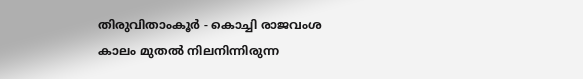തിരുവിതാംകൂർ - കൊച്ചി രാജവംശ കാലം മുതൽ നിലനിന്നിരുന്ന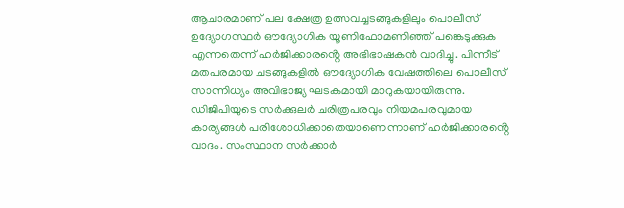ആചാരമാണ് പല ക്ഷേത്ര ഉത്സവച്ചടങ്ങുകളിലും പൊലീസ് ഉദ്യോഗസ്ഥർ ഔദ്യോഗിക യൂണിഫോമണിഞ്ഞ് പങ്കെടുക്കുക എന്നതെന്ന് ഹർജിക്കാരൻ്റെ അഭിഭാഷകൻ വാദിച്ചു. പിന്നീട് മതപരമായ ചടങ്ങുകളിൽ ഔദ്യോഗിക വേഷത്തിലെ പൊലീസ് സാന്നിധ്യം അവിഭാജ്യ ഘടകമായി മാറുകയായിരുന്നു.
ഡിജിപിയുടെ സർക്കുലർ ചരിത്രപരവും നിയമപരവുമായ കാര്യങ്ങൾ പരിശോധിക്കാതെയാണെന്നാണ് ഹർജിക്കാരൻ്റെ വാദം. സംസ്ഥാന സർക്കാർ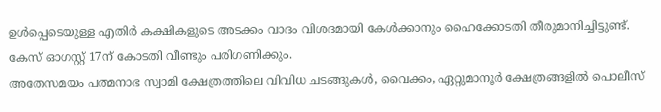ഉൾപ്പെടെയുള്ള എതിർ കക്ഷികളുടെ അടക്കം വാദം വിശദമായി കേൾക്കാനും ഹൈക്കോടതി തീരുമാനിച്ചിട്ടുണ്ട്. കേസ് ഓഗസ്റ്റ് 17ന് കോടതി വീണ്ടും പരിഗണിക്കും.
അതേസമയം പത്മനാഭ സ്വാമി ക്ഷേത്രത്തിലെ വിവിധ ചടങ്ങുകൾ, വൈക്കം, ഏറ്റുമാനൂർ ക്ഷേത്രങ്ങളിൽ പൊലീസ്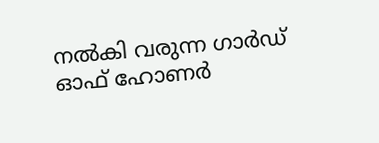നൽകി വരുന്ന ഗാർഡ് ഓഫ് ഹോണർ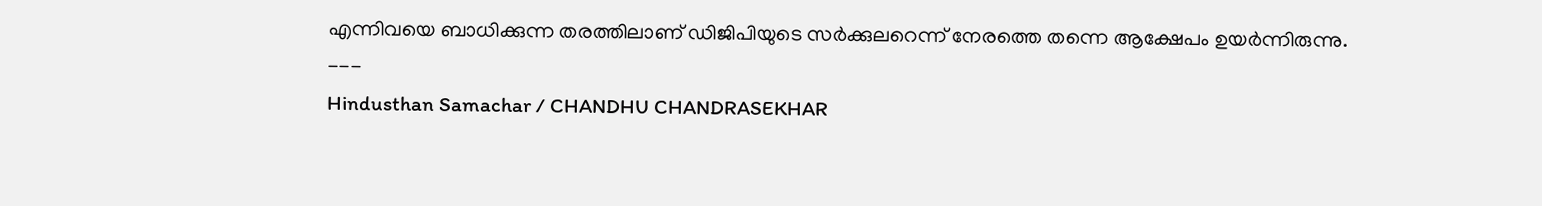എന്നിവയെ ബാധിക്കുന്ന തരത്തിലാണ് ഡിജിപിയുടെ സർക്കുലറെന്ന് നേരത്തെ തന്നെ ആക്ഷേപം ഉയർന്നിരുന്നു.
---
Hindusthan Samachar / CHANDHU CHANDRASEKHAR